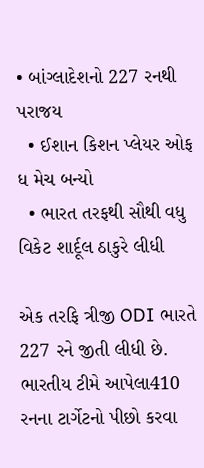• બાંગ્લાદેશનો 227 રનથી પરાજય
  • ઈશાન કિશન પ્લેયર ઓફ ધ મેચ બન્યો
  • ભારત તરફથી સૌથી વધુ વિકેટ શાર્દૂલ ઠાકુરે લીધી

એક તરફિ ત્રીજી ODI ભારતે 227 રને જીતી લીધી છે. ભારતીય ટીમે આપેલા410 રનના ટાર્ગેટનો પીછો કરવા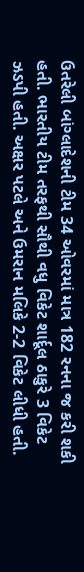ઉતરેલી બાંગ્લાદેશની ટીમ 34 ઓવરમાં માત્ર 182 રનના જ કરી શકી હતી. ભારતીય ટીમ તરફથી સૌથી વધુ વિકેટ શાર્દૂલ ઠાકુરે 3 વિકેટ ઝડપી હતી. અક્ષર પટલે અને ઉમરાન મલિકે 2-2 વિકેટ લીધી હતી.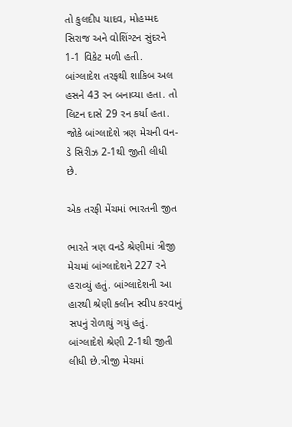તો કુલદીપ યાદવ, મોહમ્મદ સિરાજ અને વોશિંગ્ટન સુંદરને 1-1 વિકેટ મળી હતી. બાંગ્લાદેશ તરફથી શાકિબ અલ હસને 43 રન બનાવ્યા હતા. તો લિટન દાસે 29 રન કર્યા હતા. જોકે બાંગ્લાદેશે ત્રણ મેચની વન-ડે સિરીઝ 2-1થી જીતી લીધી છે.

એક તરફી મેંચમાં ભારતની જીત

ભારતે ત્રણ વનડે શ્રેણીમાં ત્રીજી મેચમાં બાંગ્લાદેશને 227 રને હરાવ્યું હતું. બાંગ્લાદેશની આ હારથી શ્રેણી ક્લીન સ્વીપ કરવાનું સપનું રોળાયું ગયું હતું. બાંગ્લાદેશે શ્રેણી 2-1થી જીતી લીધી છે.ત્રીજી મેચમાં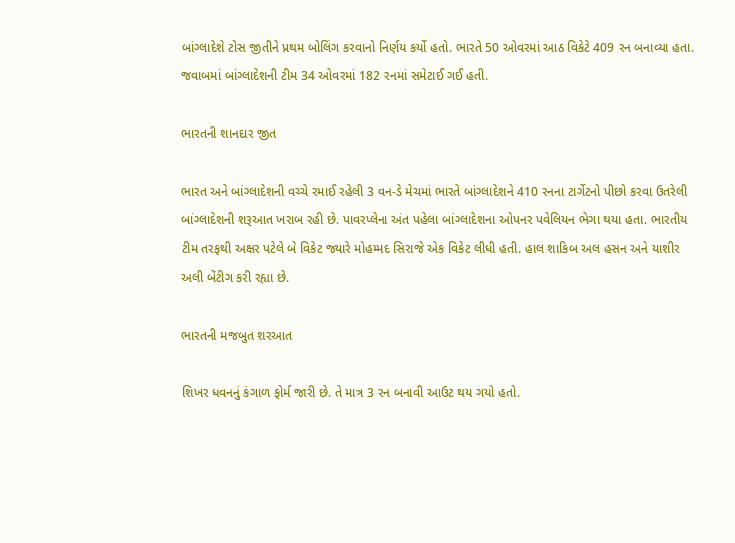બાંગ્લાદેશે ટોસ જીતીને પ્રથમ બોલિંગ કરવાનો નિર્ણય કર્યો હતો. ભારતે 50 ઓવરમાં આઠ વિકેટે 409 રન બનાવ્યા હતા. જવાબમાં બાંગ્લાદેશની ટીમ 34 ઓવરમાં 182 રનમાં સમેટાઈ ગઈ હતી.

ભારતની શાનદાર જીત

ભારત અને બાંગ્લાદેશની વચ્ચે રમાઈ રહેલી 3 વન-ડે મેચમાં ભારતે બાંગ્લાદેશને 410 રનના ટાર્ગેટનો પીછો કરવા ઉતરેલી બાંગ્લાદેશની શરૂઆત ખરાબ રહી છે. પાવરપ્લેના અંત પહેલા બાંગ્લાદેશના ઓપનર પવેલિયન ભેગા થયા હતા. ભારતીય ટીમ તરફથી અક્ષર પટેલે બે વિકેટ જ્યારે મોહમ્મદ સિરાજે એક વિકેટ લીધી હતી. હાલ શાકિબ અલ હસન અને યાશીર અલી બેંટીગ કરી રહ્યા છે.

ભારતની મજબુત શરઆત

શિખર ધવનનું કંગાળ ફોર્મ જારી છે. તે માત્ર 3 રન બનાવી આઉટ થય ગયો હતો.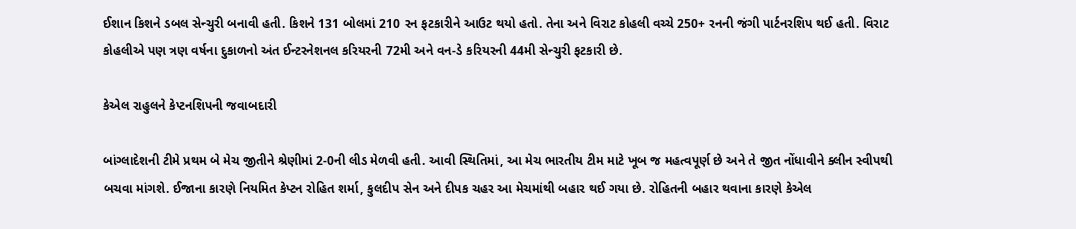ઈશાન કિશને ડબલ સેન્ચુરી બનાવી હતી. કિશને 131 બોલમાં 210 રન ફટકારીને આઉટ થયો હતો. તેના અને વિરાટ કોહલી વચ્ચે 250+ રનની જંગી પાર્ટનરશિપ થઈ હતી. વિરાટ કોહલીએ પણ ત્રણ વર્ષના દુકાળનો અંત ઈન્ટરનેશનલ કરિયરની 72મી અને વન-ડે કરિયરની 44મી સેન્ચુરી ફટકારી છે.

કેએલ રાહુલને કેપ્ટનશિપની જવાબદારી

બાંગ્લાદેશની ટીમે પ્રથમ બે મેચ જીતીને શ્રેણીમાં 2-0ની લીડ મેળવી હતી. આવી સ્થિતિમાં, આ મેચ ભારતીય ટીમ માટે ખૂબ જ મહત્વપૂર્ણ છે અને તે જીત નોંધાવીને ક્લીન સ્વીપથી બચવા માંગશે. ઈજાના કારણે નિયમિત કેપ્ટન રોહિત શર્મા, કુલદીપ સેન અને દીપક ચહર આ મેચમાંથી બહાર થઈ ગયા છે. રોહિતની બહાર થવાના કારણે કેએલ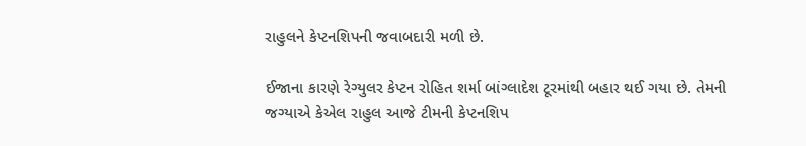રાહુલને કેપ્ટનશિપની જવાબદારી મળી છે.

ઈજાના કારણે રેગ્યુલર કેપ્ટન રોહિત શર્મા બાંગ્લાદેશ ટૂરમાંથી બહાર થઈ ગયા છે. તેમની જગ્યાએ કેએલ રાહુલ આજે ટીમની કેપ્ટનશિપ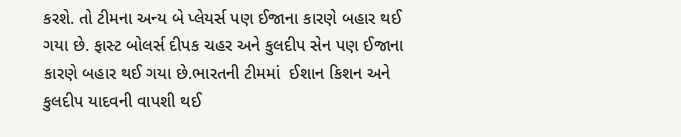કરશે. તો ટીમના અન્ય બે પ્લેયર્સ પણ ઈજાના કારણે બહાર થઈ ગયા છે. ફાસ્ટ બોલર્સ દીપક ચહર અને કુલદીપ સેન પણ ઈજાના કારણે બહાર થઈ ગયા છે.ભારતની ટીમમાં  ઈશાન કિશન અને કુલદીપ યાદવની વાપશી થઈ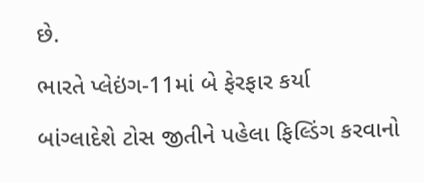છે.

ભારતે પ્લેઇંગ-11માં બે ફેરફાર કર્યા

બાંગ્લાદેશે ટોસ જીતીને પહેલા ફિલ્ડિંગ કરવાનો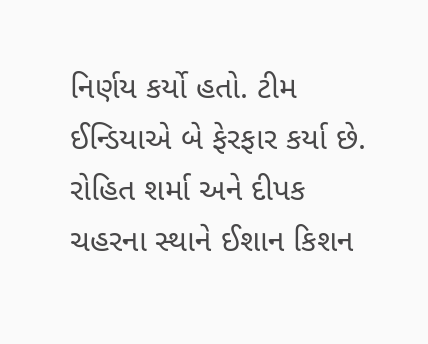નિર્ણય કર્યો હતો. ટીમ ઈન્ડિયાએ બે ફેરફાર કર્યા છે. રોહિત શર્મા અને દીપક ચહરના સ્થાને ઈશાન કિશન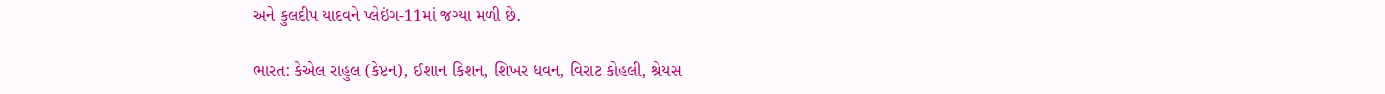અને કુલદીપ યાદવને પ્લેઇંગ-11માં જગ્યા મળી છે.

ભારત: કેએલ રાહુલ (કેપ્ટન), ઈશાન કિશન, શિખર ધવન, વિરાટ કોહલી, શ્રેયસ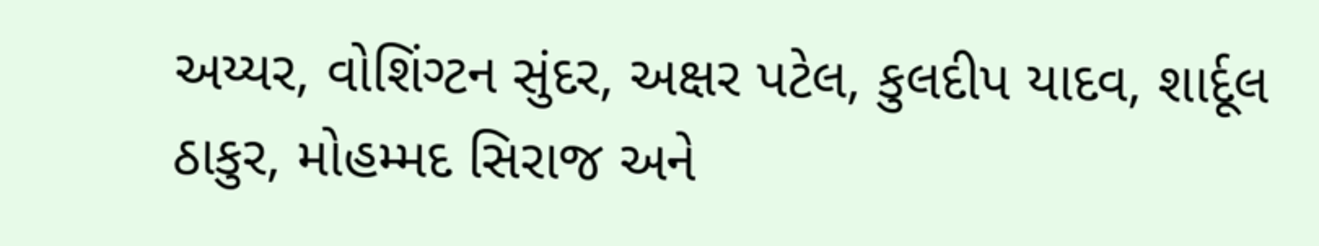અય્યર, વોશિંગ્ટન સુંદર, અક્ષર પટેલ, કુલદીપ યાદવ, શાર્દૂલ ઠાકુર, મોહમ્મદ સિરાજ અને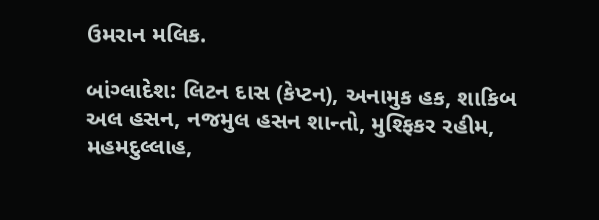ઉમરાન મલિક.

બાંગ્લાદેશ: લિટન દાસ (કેપ્ટન), અનામુક હક, શાકિબ અલ હસન, નજમુલ હસન શાન્તો, મુશ્ફિકર રહીમ, મહમદુલ્લાહ,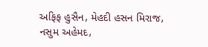અફિફ હુસૈન, મેહદી હસન મિરાજ, નસુમ અહેમદ,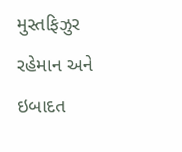મુસ્તફિઝુર રહેમાન અને ઇબાદત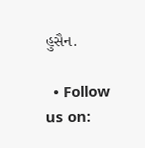હુસૈન.

  • Follow us on: